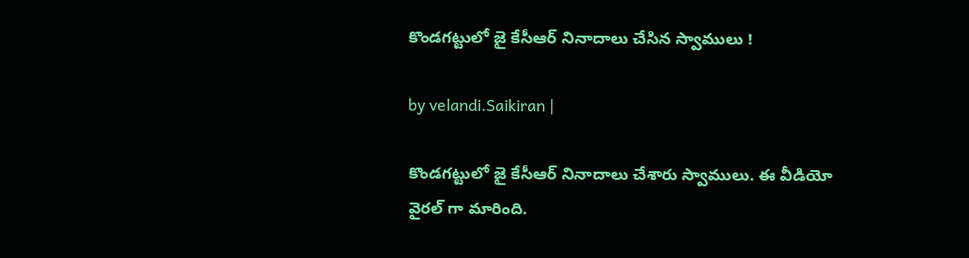కొండగట్టులో జై కేసీఆర్ నినాదాలు చేసిన స్వాములు !

by velandi.Saikiran |

కొండగట్టులో జై కేసీఆర్ నినాదాలు చేశారు స్వాములు. ఈ వీడియో వైర‌ల్ గా మారింది.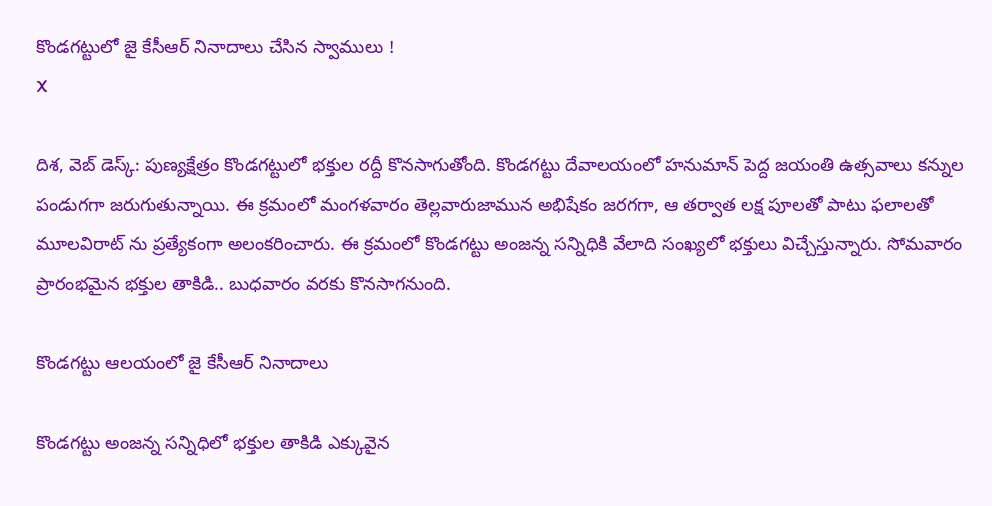కొండగట్టులో జై కేసీఆర్ నినాదాలు చేసిన స్వాములు !
X

దిశ‌, వెబ్ డెస్క్: పుణ్యక్షేత్రం కొండగట్టులో భక్తుల రద్దీ కొనసాగుతోంది. కొండగట్టు దేవాలయంలో హనుమాన్ పెద్ద జయంతి ఉత్సవాలు కన్నుల పండుగగా జరుగుతున్నాయి. ఈ క్రమంలో మంగళవారం తెల్లవారుజామున అభిషేకం జరగగా, ఆ తర్వాత లక్ష పూలతో పాటు ఫలాలతో మూలవిరాట్ ను ప్రత్యేకంగా అలంకరించారు. ఈ క్రమంలో కొండగట్టు అంజన్న సన్నిధికి వేలాది సంఖ్యలో భక్తులు విచ్చేస్తున్నారు. సోమవారం ప్రారంభమైన భక్తుల తాకిడి.. బుధవారం వరకు కొనసాగనుంది.

కొండగట్టు ఆలయంలో జై కేసీఆర్ నినాదాలు

కొండగట్టు అంజన్న సన్నిధిలో భక్తుల తాకిడి ఎక్కువైన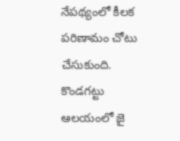నేపథ్యంలో కీలక పరిణామం చోటు చేసుకుంది. కొండగట్టు ఆలయంలో జై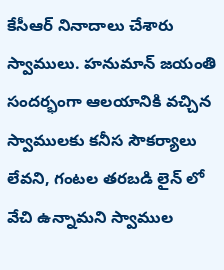కేసీఆర్ నినాదాలు చేశారు స్వాములు. హనుమాన్ జయంతి సందర్భంగా ఆలయానికి వచ్చిన స్వాములకు కనీస సౌకర్యాలు లేవని, గంటల తరబడి లైన్ లో వేచి ఉన్నామని స్వాముల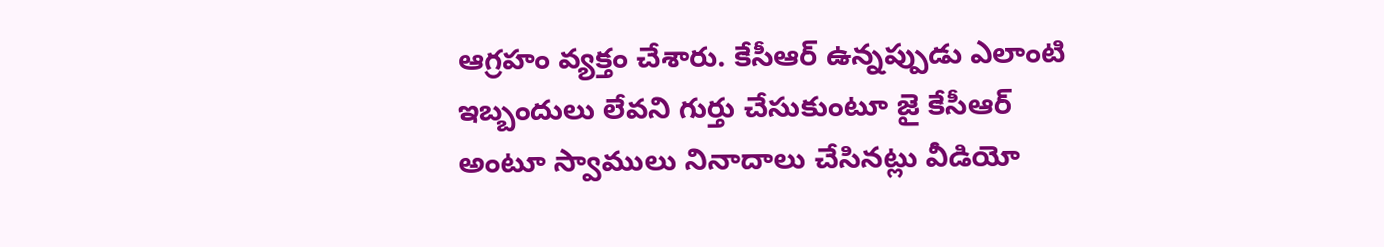ఆగ్రహం వ్య‌క్తం చేశారు. కేసీఆర్ ఉన్నప్పుడు ఎలాంటి ఇబ్బందులు లేవని గుర్తు చేసుకుంటూ జై కేసీఆర్ అంటూ స్వాములు నినాదాలు చేసిన‌ట్లు వీడియో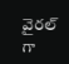వైర‌ల్ గా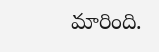మారింది.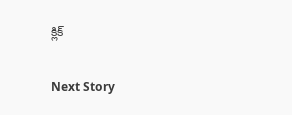క్లిక్

Next Story